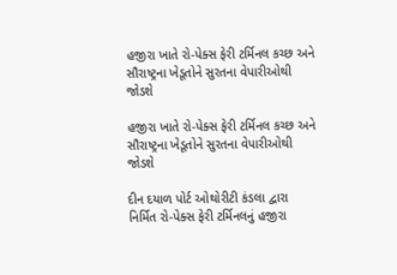હજીરા ખાતે રો-પેક્સ ફેરી ટર્મિનલ કચ્છ અને સૌરાષ્ટ્રના ખેડૂતોને સુરતના વેપારીઓથી જોડશે

હજીરા ખાતે રો-પેક્સ ફેરી ટર્મિનલ કચ્છ અને સૌરાષ્ટ્રના ખેડૂતોને સુરતના વેપારીઓથી જોડશે

દીન દયાળ પોર્ટ ઓથોરીટી કંડલા દ્વારા નિર્મિત રો-પેક્સ ફેરી ટર્મિનલનું હજીરા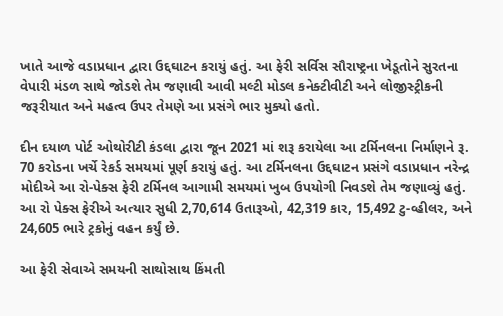ખાતે આજે વડાપ્રધાન દ્વારા ઉદ્દઘાટન કરાયું હતું. આ ફેરી સર્વિસ સૌરાષ્ટ્રના ખેડૂતોને સુરતના વેપારી મંડળ સાથે જોડશે તેમ જણાવી આવી મલ્ટી મોડલ કનેક્ટીવીટી અને લોજીસ્ટ્રીકની જરૂરીયાત અને મહત્વ ઉપર તેમણે આ પ્રસંગે ભાર મુક્યો હતો.

દીન દયાળ પોર્ટ ઓથોરીટી કંડલા દ્વારા જૂન 2021 માં શરૂ કરાયેલા આ ટર્મિનલના નિર્માણને રૂ. 70 કરોડના ખર્ચે રેકર્ડ સમયમાં પૂર્ણ કરાયું હતું. આ ટર્મિનલના ઉદ્દઘાટન પ્રસંગે વડાપ્રધાન નરેન્દ્ર મોદીએ આ રો-પેક્સ ફેરી ટર્મિનલ આગામી સમયમાં ખુબ ઉપયોગી નિવડશે તેમ જણાવ્યું હતું. આ રો પેક્સ ફેરીએ અત્યાર સુધી 2,70,614 ઉતારૂઓ, 42,319 કાર, 15,492 ટુ-વ્હીલર, અને 24,605 ભારે ટ્રકોનું વહન કર્યું છે.

આ ફેરી સેવાએ સમયની સાથોસાથ કિંમતી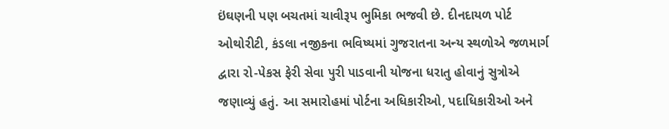ઇંઘણની પણ બચતમાં ચાવીરૂપ ભુમિકા ભજવી છે. દીનદાયળ પોર્ટ ઓથોરીટી, કંડલા નજીકના ભવિષ્યમાં ગુજરાતના અન્ય સ્થળોએ જળમાર્ગ દ્વારા રો-પેકસ ફેરી સેવા પુરી પાડવાની યોજના ધરાતુ હોવાનું સુત્રોએ જણાવ્યું હતું. આ સમારોહમાં પોર્ટના અધિકારીઓ, પદાધિકારીઓ અને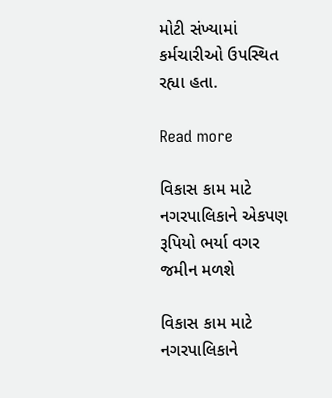મોટી સંખ્યામાં કર્મચારીઓ ઉપસ્થિત રહ્યા હતા.

Read more

વિકાસ કામ માટે નગરપાલિકાને એકપણ રૂપિયો ભર્યા વગર જમીન મળશે

વિકાસ કામ માટે નગરપાલિકાને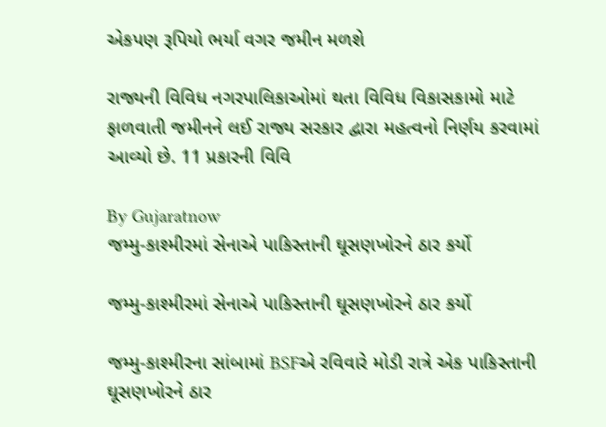એકપણ રૂપિયો ભર્યા વગર જમીન મળશે

રાજ્યની વિવિધ નગરપાલિકાઓમાં થતા વિવિધ વિકાસકામો માટે ફાળવાતી જમીનને લઈ રાજ્ય સરકાર દ્વારા મહત્વનો નિર્ણય કરવામાં આવ્યો છે. 11 પ્રકારની વિવિ

By Gujaratnow
જમ્મુ-કાશ્મીરમાં સેનાએ પાકિસ્તાની ઘૂસણખોરને ઠાર કર્યો

જમ્મુ-કાશ્મીરમાં સેનાએ પાકિસ્તાની ઘૂસણખોરને ઠાર કર્યો

જમ્મુ-કાશ્મીરના સાંબામાં BSFએ રવિવારે મોડી રાત્રે એક પાકિસ્તાની ઘૂસણખોરને ઠાર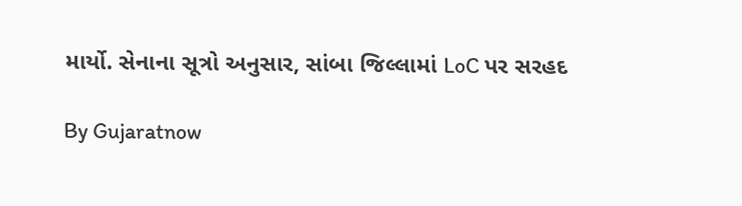માર્યો. સેનાના સૂત્રો અનુસાર, સાંબા જિલ્લામાં LoC પર સરહદ

By Gujaratnow